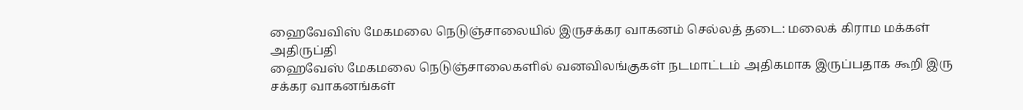ஹைவேவிஸ் மேகமலை நெடுஞ்சாலையில் இருசக்கர வாகனம் செல்லத் தடை: மலைக் கிராம மக்கள் அதிருப்தி
ஹைவேஸ் மேகமலை நெடுஞ்சாலைகளில் வனவிலங்குகள் நடமாட்டம் அதிகமாக இருப்பதாக கூறி இரு சக்கர வாகனங்கள்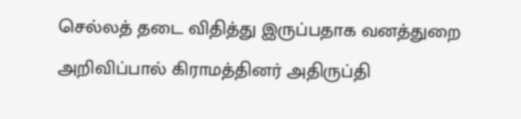செல்லத் தடை விதித்து இருப்பதாக வனத்துறை அறிவிப்பால் கிராமத்தினர் அதிருப்தி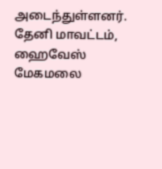அடைந்துள்ளனர்.
தேனி மாவட்டம், ஹைவேஸ் மேகமலை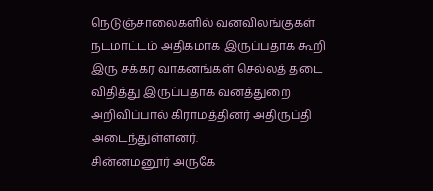நெடுஞ்சாலைகளில் வனவிலங்குகள் நடமாட்டம் அதிகமாக இருப்பதாக கூறி இரு சக்கர வாகனங்கள் செல்லத் தடை விதித்து இருப்பதாக வனத்துறை அறிவிப்பால் கிராமத்தினர் அதிருப்தி அடைந்துள்ளனர்.
சின்னமனூர் அருகே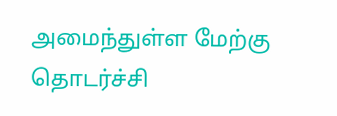அமைந்துள்ள மேற்கு தொடர்ச்சி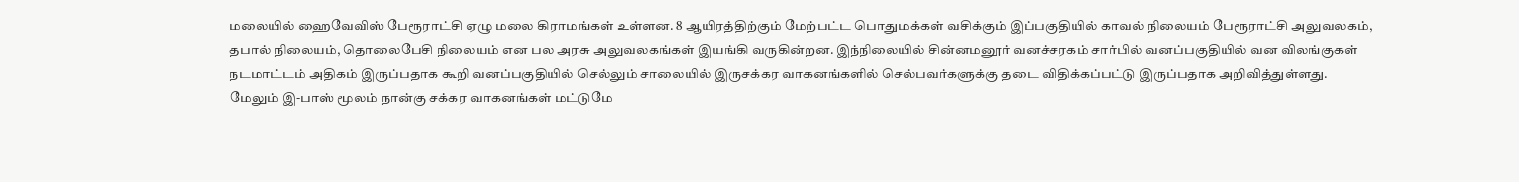மலையில் ஹைவேவிஸ் பேரூராட்சி ஏழு மலை கிராமங்கள் உள்ளன. 8 ஆயிரத்திற்கும் மேற்பட்ட பொதுமக்கள் வசிக்கும் இப்பகுதியில் காவல் நிலையம் பேரூராட்சி அலுவலகம், தபால் நிலையம், தொலைபேசி நிலையம் என பல அரசு அலுவலகங்கள் இயங்கி வருகின்றன. இந்நிலையில் சின்னமனூர் வனச்சரகம் சார்பில் வனப்பகுதியில் வன விலங்குகள் நடமாட்டம் அதிகம் இருப்பதாக கூறி வனப்பகுதியில் செல்லும் சாலையில் இருசக்கர வாகனங்களில் செல்பவர்களுக்கு தடை விதிக்கப்பட்டு இருப்பதாக அறிவித்துள்ளது.
மேலும் இ-பாஸ் மூலம் நான்கு சக்கர வாகனங்கள் மட்டுமே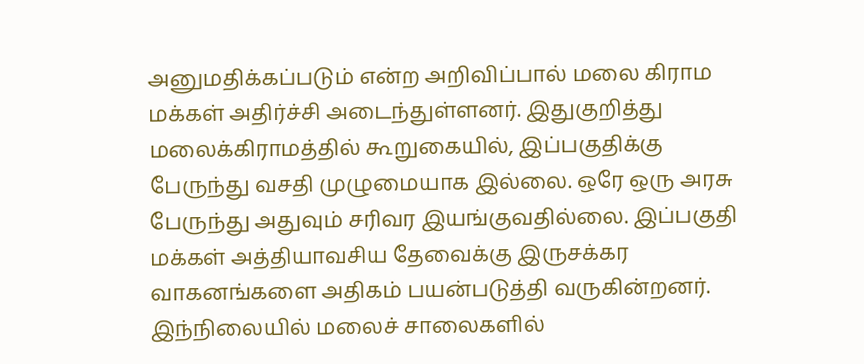அனுமதிக்கப்படும் என்ற அறிவிப்பால் மலை கிராம மக்கள் அதிர்ச்சி அடைந்துள்ளனர். இதுகுறித்து மலைக்கிராமத்தில் கூறுகையில், இப்பகுதிக்கு பேருந்து வசதி முழுமையாக இல்லை. ஒரே ஒரு அரசு பேருந்து அதுவும் சரிவர இயங்குவதில்லை. இப்பகுதி மக்கள் அத்தியாவசிய தேவைக்கு இருசக்கர வாகனங்களை அதிகம் பயன்படுத்தி வருகின்றனர். இந்நிலையில் மலைச் சாலைகளில்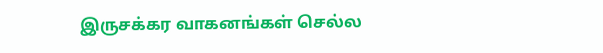இருசக்கர வாகனங்கள் செல்ல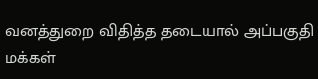வனத்துறை விதித்த தடையால் அப்பகுதி மக்கள்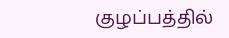குழப்பத்தில்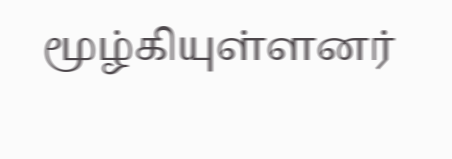மூழ்கியுள்ளனர்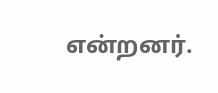என்றனர்.